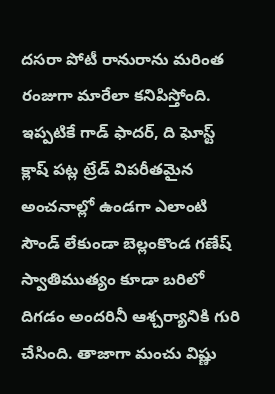దసరా పోటీ రానురాను మరింత రంజుగా మారేలా కనిపిస్తోంది. ఇప్పటికే గాడ్ ఫాదర్, ది ఘోస్ట్ క్లాష్ పట్ల ట్రేడ్ విపరీతమైన అంచనాల్లో ఉండగా ఎలాంటి సౌండ్ లేకుండా బెల్లంకొండ గణేష్ స్వాతిముత్యం కూడా బరిలో దిగడం అందరినీ ఆశ్చర్యానికి గురి చేసింది. తాజాగా మంచు విష్ణు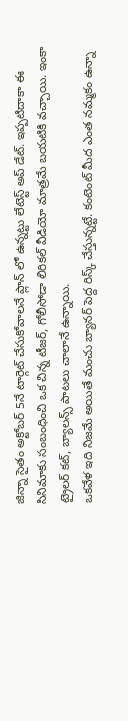జిన్నా సైతం అక్టోబర్ 5నే టార్గెట్ చేసుకోవాలనే ప్లాన్ లో ఉన్నట్టు లేటెస్ట్ అప్ డేట్. ఇప్పటిదాకా ఈ సినిమాకు సంబంధించి ఒక చిన్న టీజర్, గోలీసోడా లిరికల్ వీడియో మాత్రమే బయటికి వచ్చాయి. ఇంకా ట్రైలర్ కట్, బ్యాలన్స్ పాటలు చాలానే ఉన్నాయి.
ఒకవేళ ఇది నిజమే అయితే మంచు బ్యానర్ పెద్ద రిస్క్ చేస్తున్నట్టే. కంటెంట్ మీద ఎంత నమ్మకం ఉన్నా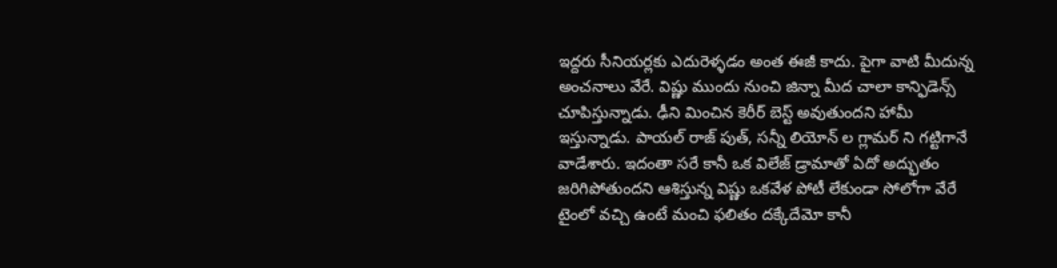ఇద్దరు సీనియర్లకు ఎదురెళ్ళడం అంత ఈజీ కాదు. పైగా వాటి మీదున్న అంచనాలు వేరే. విష్ణు ముందు నుంచి జిన్నా మీద చాలా కాన్ఫిడెన్స్ చూపిస్తున్నాడు. ఢీని మించిన కెరీర్ బెస్ట్ అవుతుందని హామీ ఇస్తున్నాడు. పాయల్ రాజ్ పుత్, సన్నీ లియోన్ ల గ్లామర్ ని గట్టిగానే వాడేశారు. ఇదంతా సరే కానీ ఒక విలేజ్ డ్రామాతో ఏదో అద్భుతం జరిగిపోతుందని ఆశిస్తున్న విష్ణు ఒకవేళ పోటీ లేకుండా సోలోగా వేరే టైంలో వచ్చి ఉంటే మంచి ఫలితం దక్కేదేమో కానీ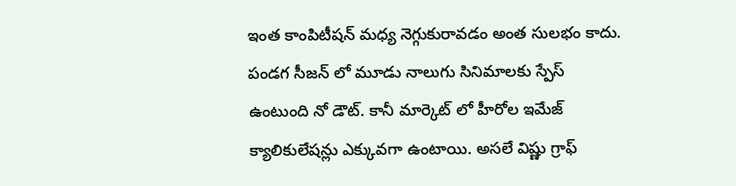ఇంత కాంపిటీషన్ మధ్య నెగ్గుకురావడం అంత సులభం కాదు.
పండగ సీజన్ లో మూడు నాలుగు సినిమాలకు స్పేస్ ఉంటుంది నో డౌట్. కానీ మార్కెట్ లో హీరోల ఇమేజ్ క్యాలికులేషన్లు ఎక్కువగా ఉంటాయి. అసలే విష్ణు గ్రాఫ్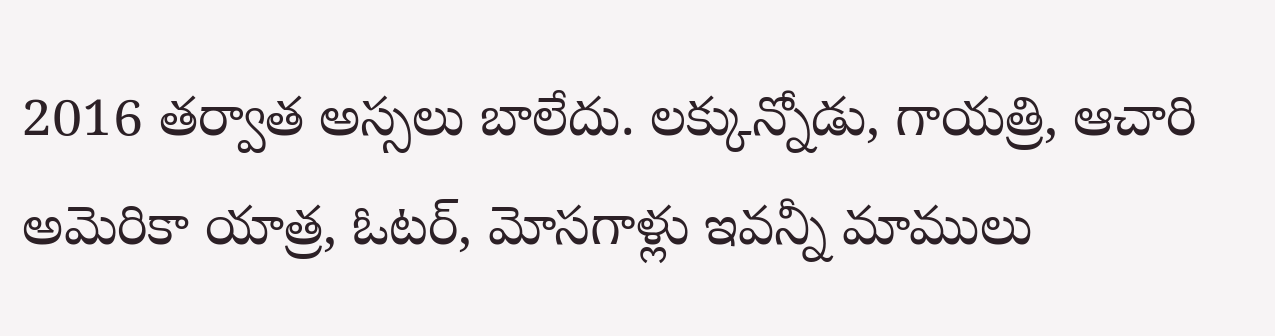2016 తర్వాత అస్సలు బాలేదు. లక్కున్నోడు, గాయత్రి, ఆచారి అమెరికా యాత్ర, ఓటర్, మోసగాళ్లు ఇవన్నీ మాములు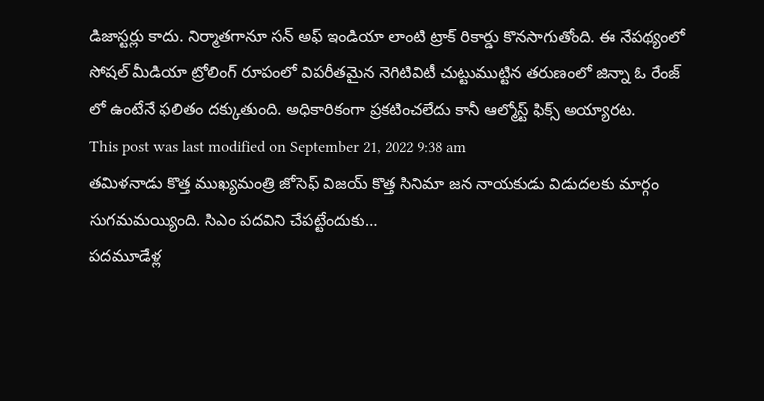డిజాస్టర్లు కాదు. నిర్మాతగానూ సన్ అఫ్ ఇండియా లాంటి ట్రాక్ రికార్డు కొనసాగుతోంది. ఈ నేపథ్యంలో సోషల్ మీడియా ట్రోలింగ్ రూపంలో విపరీతమైన నెగిటివిటీ చుట్టుముట్టిన తరుణంలో జిన్నా ఓ రేంజ్ లో ఉంటేనే ఫలితం దక్కుతుంది. అధికారికంగా ప్రకటించలేదు కానీ ఆల్మోస్ట్ ఫిక్స్ అయ్యారట.
This post was last modified on September 21, 2022 9:38 am
తమిళనాడు కొత్త ముఖ్యమంత్రి జోసెఫ్ విజయ్ కొత్త సినిమా జన నాయకుడు విడుదలకు మార్గం సుగమమయ్యింది. సిఎం పదవిని చేపట్టేందుకు…
పదమూడేళ్ల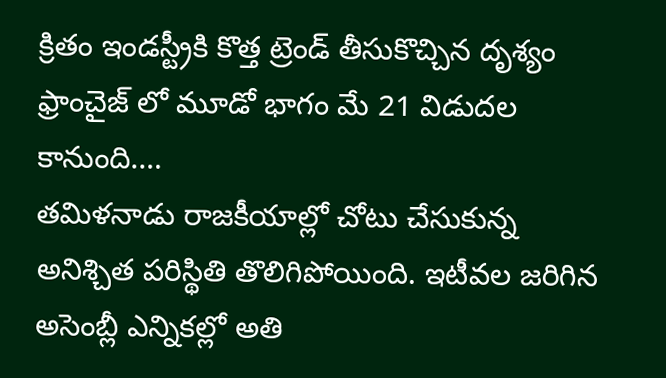క్రితం ఇండస్ట్రీకి కొత్త ట్రెండ్ తీసుకొచ్చిన దృశ్యం ఫ్రాంచైజ్ లో మూడో భాగం మే 21 విడుదల కానుంది.…
తమిళనాడు రాజకీయాల్లో చోటు చేసుకున్న అనిశ్చిత పరిస్థితి తొలిగిపోయింది. ఇటీవల జరిగిన అసెంబ్లీ ఎన్నికల్లో అతి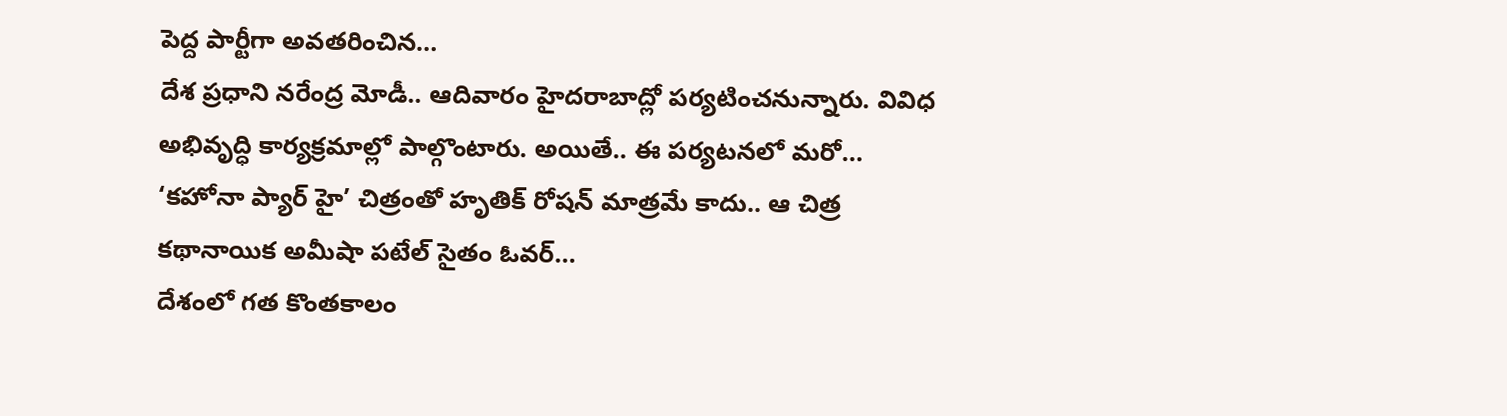పెద్ద పార్టీగా అవతరించిన…
దేశ ప్రధాని నరేంద్ర మోడీ.. ఆదివారం హైదరాబాద్లో పర్యటించనున్నారు. వివిధ అభివృద్ధి కార్యక్రమాల్లో పాల్గొంటారు. అయితే.. ఈ పర్యటనలో మరో…
‘కహోనా ప్యార్ హై’ చిత్రంతో హృతిక్ రోషన్ మాత్రమే కాదు.. ఆ చిత్ర కథానాయిక అమీషా పటేల్ సైతం ఓవర్…
దేశంలో గత కొంతకాలం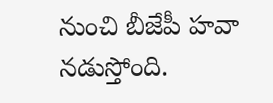నుంచి బీజేపీ హవా నడుస్తోంది.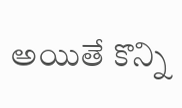అయితే కొన్ని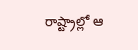రాష్ట్రాల్లో ఆ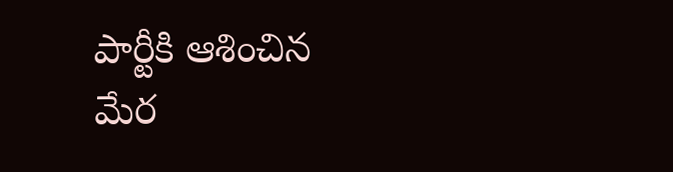పార్టీకి ఆశించిన మేర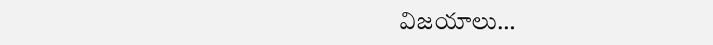విజయాలు…